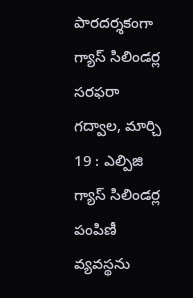పారదర్శకంగా గ్యాస్ సిలిండర్ల సరఫరా
గద్వాల, మార్చి 19 : ఎల్పిజి గ్యాస్ సిలిండర్ల పంపిణీ వ్యవస్థను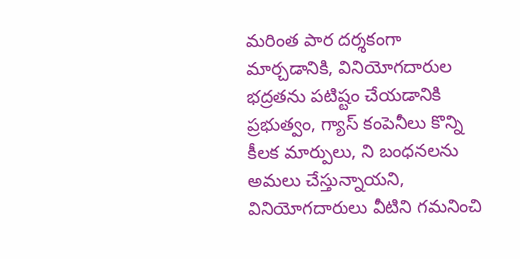మరింత పార దర్శకంగా మార్చడానికి, వినియోగదారుల భద్రతను పటిష్టం చేయడానికి ప్రభుత్వం, గ్యాస్ కంపెనీలు కొన్ని కీలక మార్పులు, ని బంధనలను అమలు చేస్తున్నాయని, వినియోగదారులు వీటిని గమనించి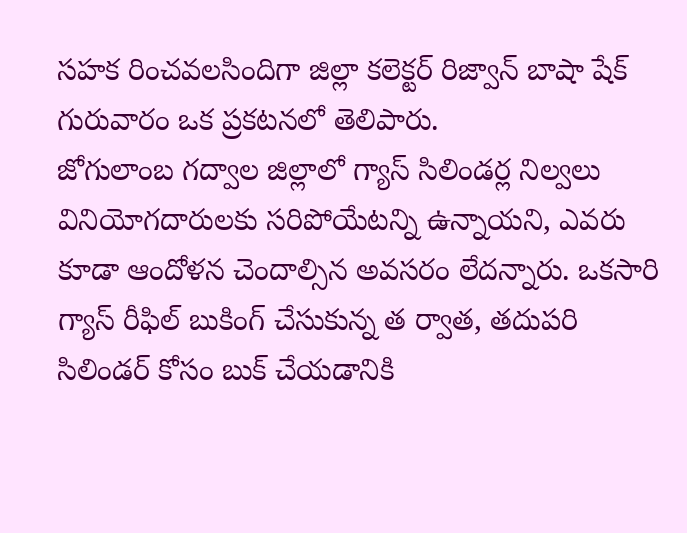సహక రించవలసిందిగా జిల్లా కలెక్టర్ రిజ్వాన్ బాషా షేక్ గురువారం ఒక ప్రకటనలో తెలిపారు.
జోగులాంబ గద్వాల జిల్లాలో గ్యాస్ సిలిండర్ల నిల్వలు వినియోగదారులకు సరిపోయేటన్ని ఉన్నాయని, ఎవరు కూడా ఆందోళన చెందాల్సిన అవసరం లేదన్నారు. ఒకసారి గ్యాస్ రీఫిల్ బుకింగ్ చేసుకున్న త ర్వాత, తదుపరి సిలిండర్ కోసం బుక్ చేయడానికి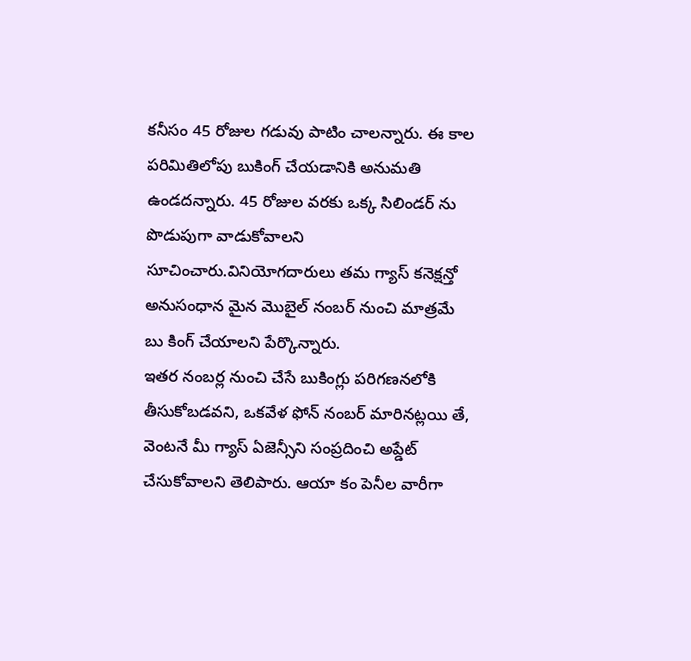కనీసం 45 రోజుల గడువు పాటిం చాలన్నారు. ఈ కాల పరిమితిలోపు బుకింగ్ చేయడానికి అనుమతి ఉండదన్నారు. 45 రోజుల వరకు ఒక్క సిలిండర్ ను పొడుపుగా వాడుకోవాలని సూచించారు.వినియోగదారులు తమ గ్యాస్ కనెక్షన్తో అనుసంధాన మైన మొబైల్ నంబర్ నుంచి మాత్రమే బు కింగ్ చేయాలని పేర్కొన్నారు.
ఇతర నంబర్ల నుంచి చేసే బుకింగ్లు పరిగణనలోకి తీసుకోబడవని, ఒకవేళ ఫోన్ నంబర్ మారినట్లయి తే, వెంటనే మీ గ్యాస్ ఏజెన్సీని సంప్రదించి అప్డేట్ చేసుకోవాలని తెలిపారు. ఆయా కం పెనీల వారీగా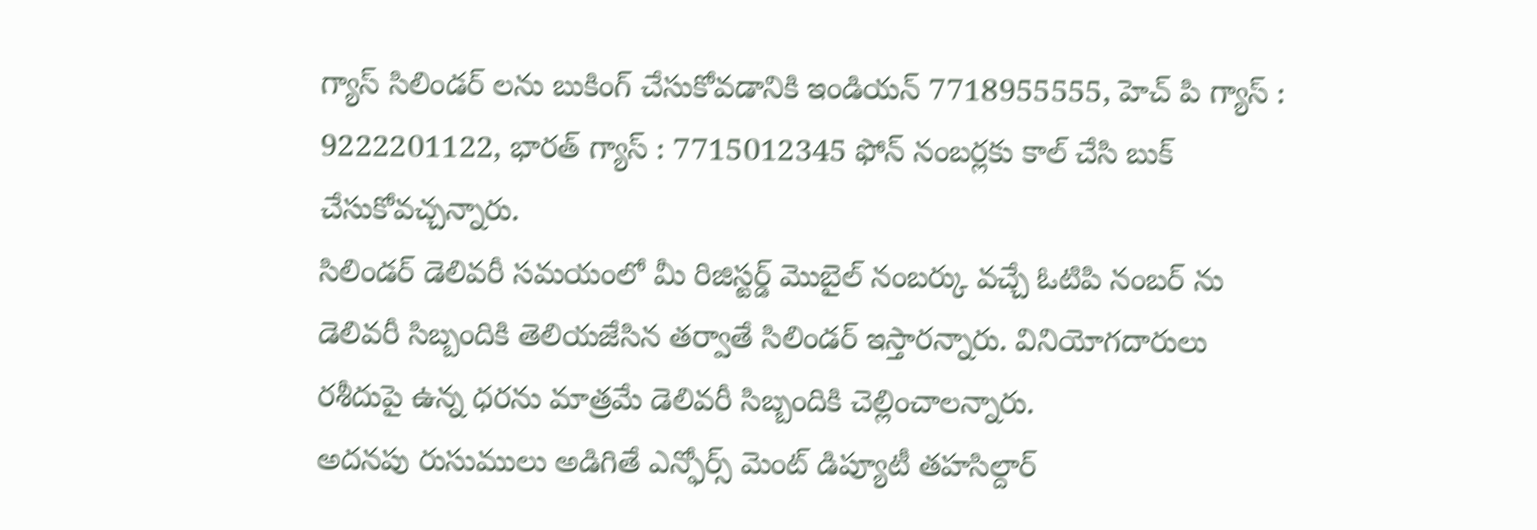గ్యాస్ సిలిండర్ లను బుకింగ్ చేసుకోవడానికి ఇండియన్ 7718955555, హెచ్ పి గ్యాస్ : 9222201122, భారత్ గ్యాస్ : 7715012345 ఫోన్ నంబర్లకు కాల్ చేసి బుక్ చేసుకోవచ్చన్నారు.
సిలిండర్ డెలివరీ సమయంలో మీ రిజిస్టర్డ్ మొబైల్ నంబర్కు వచ్చే ఓటిపి నంబర్ ను డెలివరీ సిబ్బందికి తెలియజేసిన తర్వాతే సిలిండర్ ఇస్తారన్నారు. వినియోగదారులు రశీదుపై ఉన్న ధరను మాత్రమే డెలివరీ సిబ్బందికి చెల్లించాలన్నారు.
అదనపు రుసుములు అడిగితే ఎన్ఫోర్స్ మెంట్ డిప్యూటీ తహసిల్దార్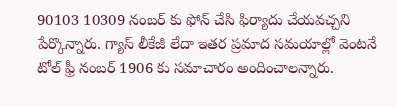90103 10309 నంబర్ కు ఫోన్ చేసి ఫిర్యాదు చేయవచ్చని పేర్కొన్నారు. గ్యాస్ లీకేజీ లేదా ఇతర ప్రమాద సమయాల్లో వెంటనే టోల్ ఫ్రీ నంబర్ 1906 కు సమాచారం అందించాలన్నారు.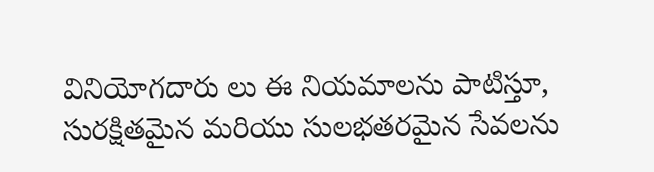వినియోగదారు లు ఈ నియమాలను పాటిస్తూ, సురక్షితమైన మరియు సులభతరమైన సేవలను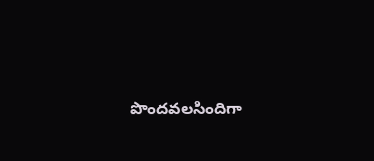పొందవలసిందిగా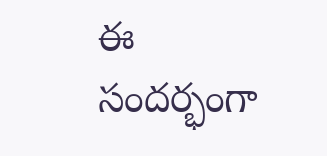ఈ సందర్భంగా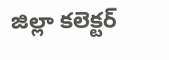జిల్లా కలెక్టర్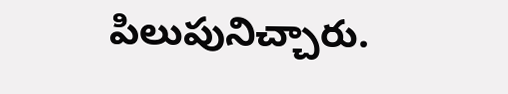పిలుపునిచ్చారు.